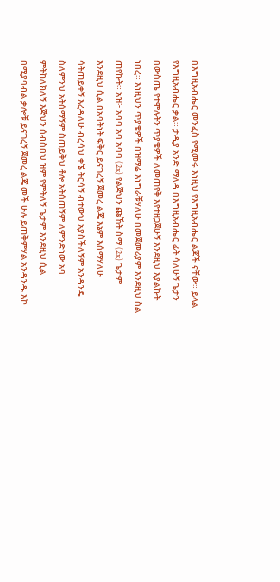በእግዚአብሔር መንፈስ የሚመሩ እነዚህ የእግዚአብሔር ልጆች ናቸው። ይላል የእግዚአብሔር ቃል። ታዲያ አንድ ማለዳ በእግዚአብሔር ፊት ሳለሁኝ ጌታን በውስጤ የተሞሉትን ጥያቄዎች ለመጠየቅ እየተዘጋጀሁኝ እንደዚህ እያልኩት ነበረ። እነዚህን ጥያቄዎች በዝማሬ እነግራቹሃለሁ በመጀመሪያም እንደዚህ ስል ጠየኩት። አዝ፦ አባባ አባ አባባ (2x) የልጅህን ጩኸት ስማ (2x) ጌታም እንደዚህ ሲል በአባትነት ፍቅር ይናገረኝ ጀመረ ልጄ እኔም እሰማሃለሁ ሳትጠይቀኝ እረዳለሁ ብረሳህ ቀኜ ትርሳኝ ብተውህ አያስችለኝም አንዳንዴ ስለምንህ አትሰማኝም ስጠይቅህ ቶሎ አትሰጠኝም ለምንድነው አባ ምትከለክለኝ እጅህን ሰብስበህ ዝም የምትለኝ ጌታም እንደዚህ ሲል በሚያባብል ቃሎቹ ይናገረኝ ጀመረ ልጄ መች ሁሉ ይጠቅምሃል አንዳንዱ እኮ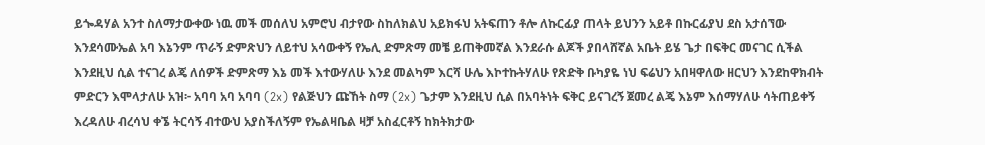ይጐዳሃል አንተ ስለማታውቀው ነዉ መች መሰለህ አምሮህ ብታየው ስከለክልህ አይክፋህ አትፍጠን ቶሎ ለኩርፊያ ጠላት ይህንን አይቶ በኩርፊያህ ደስ አታሰኘው እንደሳሙኤል አባ እኔንም ጥራኝ ድምጽህን ለይተህ አሳውቀኝ የኤሊ ድምጽማ መቼ ይጠቅመኛል እንደራሱ ልጆች ያበላሸኛል አቤት ይሄ ጌታ በፍቅር መናገር ሲችል እንደዚህ ሲል ተናገረ ልጄ ለሰዎች ድምጽማ እኔ መች እተውሃለሁ እንደ መልካም እርሻ ሁሌ እኮተኩትሃለሁ የጽድቅ ቡካያዬ ነህ ፍሬህን አበዛዋለው ዘርህን እንደከዋክብት ምድርን እሞላታለሁ አዝ፦ አባባ አባ አባባ (2x) የልጅህን ጩኸት ስማ (2x) ጌታም እንደዚህ ሲል በአባትነት ፍቅር ይናገረኝ ጀመረ ልጄ እኔም እሰማሃለሁ ሳትጠይቀኝ እረዳለሁ ብረሳህ ቀኜ ትርሳኝ ብተውህ አያስችለኝም የኤልዛቤል ዛቻ አስፈርቶኝ ከክትክታው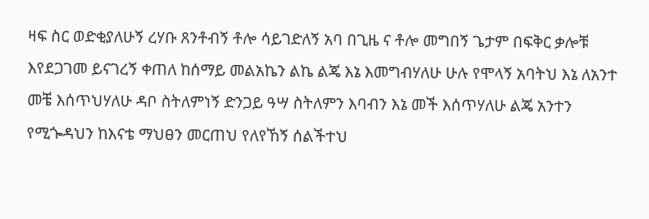ዛፍ ስር ወድቂያለሁኝ ረሃቡ ጸንቶብኝ ቶሎ ሳይገድለኝ አባ በጊዜ ና ቶሎ መግበኝ ጌታም በፍቅር ቃሎቹ እየደጋገመ ይናገረኝ ቀጠለ ከሰማይ መልአኬን ልኬ ልጄ እኔ እመግብሃለሁ ሁሉ የሞላኝ አባትህ እኔ ለአንተ መቼ እሰጥህሃለሁ ዳቦ ስትለምነኝ ድንጋይ ዓሣ ስትለምን እባብን እኔ መች እሰጥሃለሁ ልጄ አንተን የሚጐዳህን ከእናቴ ማህፀን መርጠህ የለየኸኝ ሰልችተህ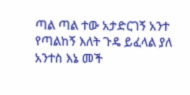ጣል ጣል ተው አታድርገኝ አንተ የጣልከኝ እለት ጉዴ ይፈላል ያለ አንተስ እኔ መች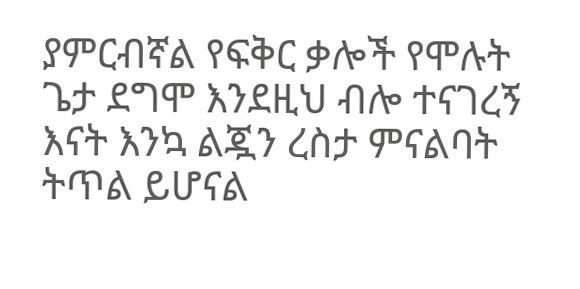ያምርብኛል የፍቅር ቃሎች የሞሉት ጌታ ደግሞ እንደዚህ ብሎ ተናገረኝ እናት እንኳ ልጇን ረስታ ምናልባት ትጥል ይሆናል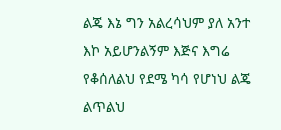ልጄ እኔ ግን አልረሳህም ያለ አንተ እኮ አይሆንልኝም እጅና እግሬ የቆሰለልህ የደሜ ካሳ የሆነህ ልጄ ልጥልህ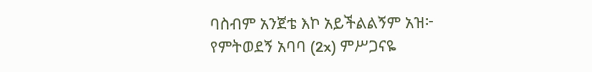ባስብም አንጀቴ እኮ አይችልልኝም አዝ፦ የምትወደኝ አባባ (2x) ምሥጋናዬ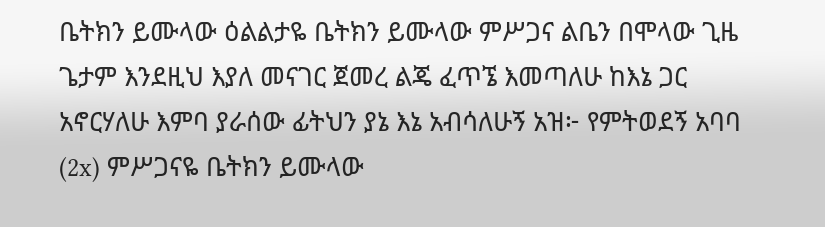ቤትክን ይሙላው ዕልልታዬ ቤትክን ይሙላው ምሥጋና ልቤን በሞላው ጊዜ ጌታም እንደዚህ እያለ መናገር ጀመረ ልጄ ፈጥኜ እመጣለሁ ከእኔ ጋር አኖርሃለሁ እምባ ያራሰው ፊትህን ያኔ እኔ አብሳለሁኝ አዝ፦ የምትወደኝ አባባ (2x) ምሥጋናዬ ቤትክን ይሙላው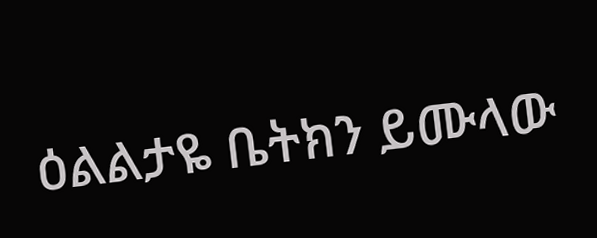ዕልልታዬ ቤትክን ይሙላው